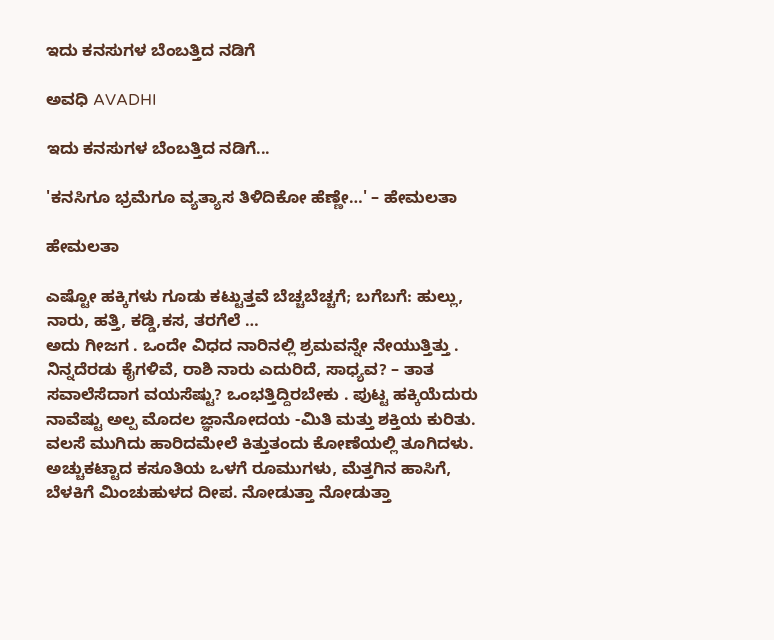ಇದು ಕನಸುಗಳ ಬೆಂಬತ್ತಿದ ನಡಿಗೆ‍

ಅವಧಿ AVADHI

ಇದು ಕನಸುಗಳ ಬೆಂಬತ್ತಿದ ನಡಿಗೆ...

'ಕನಸಿಗೂ ಭ್ರಮೆಗೂ ವ್ಯತ್ಯಾಸ ತಿಳಿದಿಕೋ ಹೆಣ್ಣೇ…' – ಹೇಮಲತಾ

ಹೇಮಲತಾ

ಎಷ್ಟೋ ಹಕ್ಕಿಗಳು ಗೂಡು ಕಟ್ಟುತ್ತವೆ ಬೆಚ್ಚಬೆಚ್ಚಗೆ; ಬಗೆಬಗೆ: ಹುಲ್ಲು, ನಾರು, ಹತ್ತಿ, ಕಡ್ಡಿ,ಕಸ, ತರಗೆಲೆ …
ಅದು ಗೀಜಗ . ಒಂದೇ ವಿಧದ ನಾರಿನಲ್ಲಿ ಶ್ರಮವನ್ನೇ ನೇಯುತ್ತಿತ್ತು . ನಿನ್ನದೆರಡು ಕೈಗಳಿವೆ, ರಾಶಿ ನಾರು ಎದುರಿದೆ, ಸಾಧ್ಯವ? – ತಾತ ಸವಾಲೆಸೆದಾಗ ವಯಸೆಷ್ಟು? ಒಂಭತ್ತಿದ್ದಿರಬೇಕು . ಪುಟ್ಟ ಹಕ್ಕಿಯೆದುರು ನಾವೆಷ್ಟು ಅಲ್ಪ ಮೊದಲ ಜ್ಞಾನೋದಯ -ಮಿತಿ ಮತ್ತು ಶಕ್ತಿಯ ಕುರಿತು.
ವಲಸೆ ಮುಗಿದು ಹಾರಿದಮೇಲೆ ಕಿತ್ತುತಂದು ಕೋಣೆಯಲ್ಲಿ ತೂಗಿದಳು. ಅಚ್ಚುಕಟ್ಟಾದ ಕಸೂತಿಯ ಒಳಗೆ ರೂಮುಗಳು, ಮೆತ್ತಗಿನ ಹಾಸಿಗೆ, ಬೆಳಕಿಗೆ ಮಿಂಚುಹುಳದ ದೀಪ. ನೋಡುತ್ತಾ ನೋಡುತ್ತಾ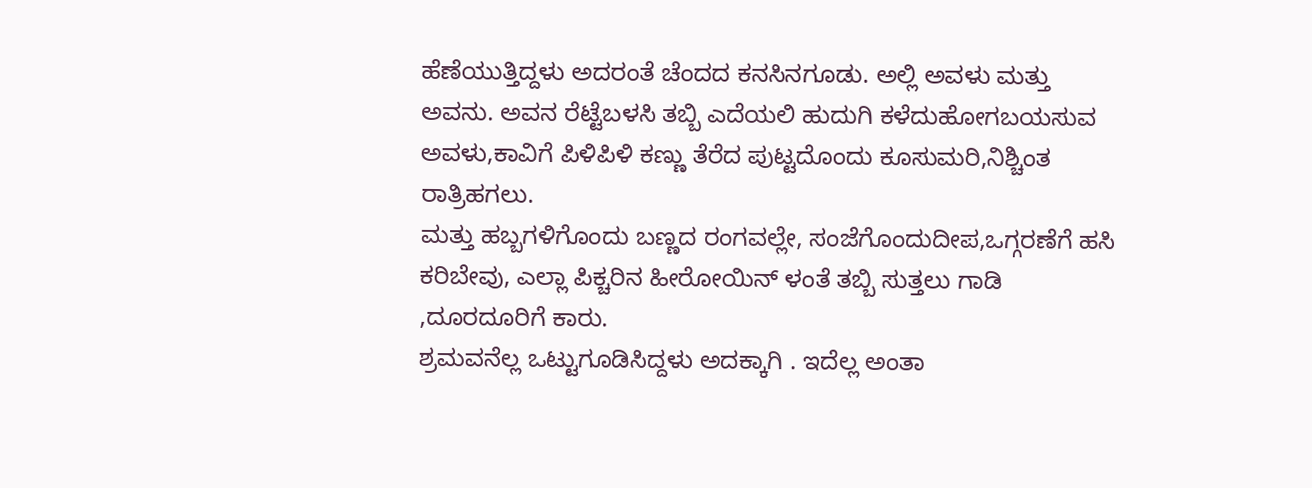ಹೆಣೆಯುತ್ತಿದ್ದಳು ಅದರಂತೆ ಚೆಂದದ ಕನಸಿನಗೂಡು. ಅಲ್ಲಿ ಅವಳು ಮತ್ತು ಅವನು. ಅವನ ರೆಟ್ಟೆಬಳಸಿ ತಬ್ಬಿ ಎದೆಯಲಿ ಹುದುಗಿ ಕಳೆದುಹೋಗಬಯಸುವ ಅವಳು,ಕಾವಿಗೆ ಪಿಳಿಪಿಳಿ ಕಣ್ಣು ತೆರೆದ ಪುಟ್ಟದೊಂದು ಕೂಸುಮರಿ,ನಿಶ್ಚಿಂತ ರಾತ್ರಿಹಗಲು.
ಮತ್ತು ಹಬ್ಬಗಳಿಗೊಂದು ಬಣ್ಣದ ರಂಗವಲ್ಲೇ, ಸಂಜೆಗೊಂದುದೀಪ,ಒಗ್ಗರಣೆಗೆ ಹಸಿ ಕರಿಬೇವು, ಎಲ್ಲಾ ಪಿಕ್ಚರಿನ ಹೀರೋಯಿನ್ ಳಂತೆ ತಬ್ಬಿ ಸುತ್ತಲು ಗಾಡಿ ,ದೂರದೂರಿಗೆ ಕಾರು.
ಶ್ರಮವನೆಲ್ಲ ಒಟ್ಟುಗೂಡಿಸಿದ್ದಳು ಅದಕ್ಕಾಗಿ . ಇದೆಲ್ಲ ಅಂತಾ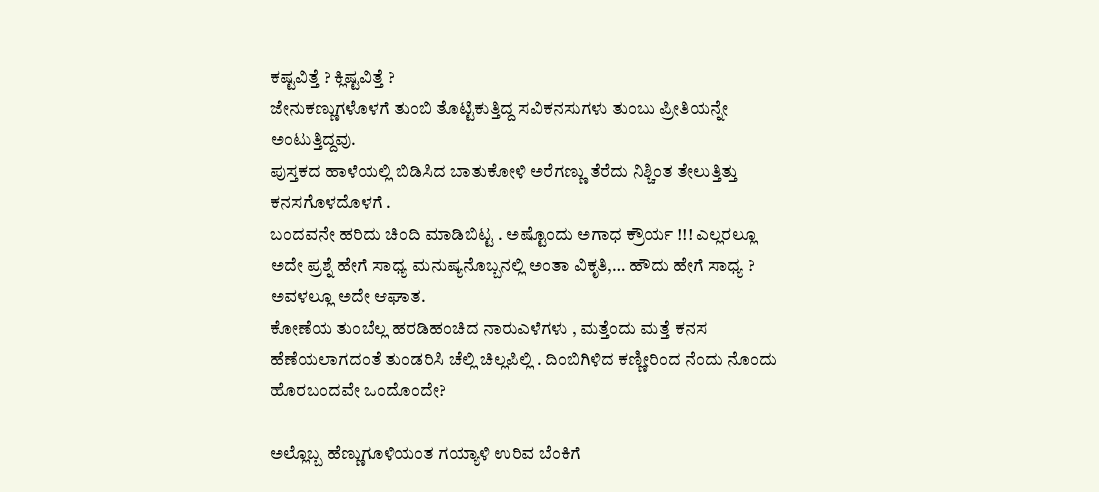ಕಷ್ಟವಿತ್ತೆ ? ಕ್ಲಿಷ್ಟವಿತ್ತೆ ?
ಜೇನುಕಣ್ಣುಗಳೊಳಗೆ ತುಂಬಿ ತೊಟ್ಟಿಕುತ್ತಿದ್ದ ಸವಿಕನಸುಗಳು ತುಂಬು ಪ್ರೀತಿಯನ್ನೇ ಅಂಟುತ್ತಿದ್ದವು.
ಪುಸ್ತಕದ ಹಾಳೆಯಲ್ಲಿ ಬಿಡಿಸಿದ ಬಾತುಕೋಳಿ ಅರೆಗಣ್ಣು ತೆರೆದು ನಿಶ್ಚಿಂತ ತೇಲುತ್ತಿತ್ತು ಕನಸಗೊಳದೊಳಗೆ .
ಬಂದವನೇ ಹರಿದು ಚಿಂದಿ ಮಾಡಿಬಿಟ್ಟ . ಅಷ್ಟೊಂದು ಅಗಾಧ ಕ್ರೌರ್ಯ !!! ಎಲ್ಲರಲ್ಲೂ ಅದೇ ಪ್ರಶ್ನೆ ಹೇಗೆ ಸಾಧ್ಯ ಮನುಷ್ಯನೊಬ್ಬನಲ್ಲಿ ಅಂತಾ ವಿಕೃತಿ,… ಹೌದು ಹೇಗೆ ಸಾಧ್ಯ ? ಅವಳಲ್ಲೂ ಅದೇ ಆಘಾತ.
ಕೋಣೆಯ ತುಂಬೆಲ್ಲ ಹರಡಿಹಂಚಿದ ನಾರುಎಳೆಗಳು , ಮತ್ತೆಂದು ಮತ್ತೆ ಕನಸ ಹೆಣೆಯಲಾಗದಂತೆ ತುಂಡರಿಸಿ ಚೆಲ್ಲಿ ಚಿಲ್ಲಪಿಲ್ಲಿ . ದಿಂಬಿಗಿಳಿದ ಕಣ್ಣೀರಿಂದ ನೆಂದು ನೊಂದು ಹೊರಬಂದವೇ ಒಂದೊಂದೇ?

ಅಲ್ಲೊಬ್ಬ ಹೆಣ್ಣುಗೂಳಿಯಂತ ಗಯ್ಯಾಳಿ ಉರಿವ ಬೆಂಕಿಗೆ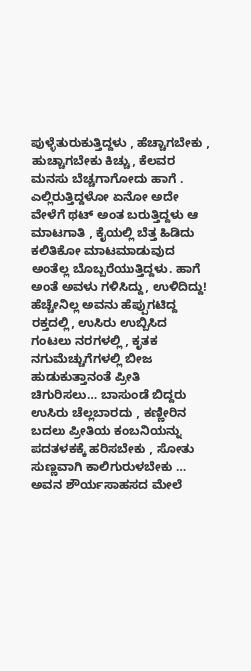ಪುಳ್ಳೆತುರುಕುತ್ತಿದ್ದಳು , ಹೆಚ್ಚಾಗಬೇಕು , ಹುಚ್ಚಾಗಬೇಕು ಕಿಚ್ಚು, ಕೆಲವರ ಮನಸು ಬೆಚ್ಚಗಾಗೋದು ಹಾಗೆ .
ಎಲ್ಲಿರುತ್ತಿದ್ದಳೋ ಏನೋ ಅದೇ ವೇಳೆಗೆ ಥಟ್ ಅಂತ ಬರುತ್ತಿದ್ದಳು ಆ ಮಾಟಗಾತಿ , ಕೈಯಲ್ಲಿ ಬೆತ್ತ ಹಿಡಿದು ಕಲಿತಿಕೋ ಮಾಟಮಾಡುವುದ ಅಂತೆಲ್ಲ ಬೊಬ್ಬರೆಯುತ್ತಿದ್ದಳು. ಹಾಗೆ ಅಂತೆ ಅವಳು ಗಳಿಸಿದ್ದು, ಉಳಿದಿದ್ದು!
ಹೆಚ್ಚೇನಿಲ್ಲ ಅವನು ಹೆಪ್ಪುಗಟಿದ್ದ ರಕ್ತದಲ್ಲಿ, ಉಸಿರು ಉಬ್ಬಿಸಿದ ಗಂಟಲು ನರಗಳಲ್ಲಿ , ಕೃತಕ ನಗುಮೆಚ್ಚುಗೆಗಳಲ್ಲಿ ಬೀಜ ಹುಡುಕುತ್ತಾನಂತೆ ಪ್ರೀತಿ ಚಿಗುರಿಸಲು… ಬಾಸುಂಡೆ ಬಿದ್ದರು ಉಸಿರು ಚೆಲ್ಲಬಾರದು , ಕಣ್ಣೀರಿನ ಬದಲು ಪ್ರೀತಿಯ ಕಂಬನಿಯನ್ನು ಪದತಳಕಕ್ಕೆ ಹರಿಸಬೇಕು , ಸೋತು ಸುಣ್ಣವಾಗಿ ಕಾಲಿಗುರುಳಬೇಕು … ಅವನ ಶೌರ್ಯಸಾಹಸದ ಮೇಲೆ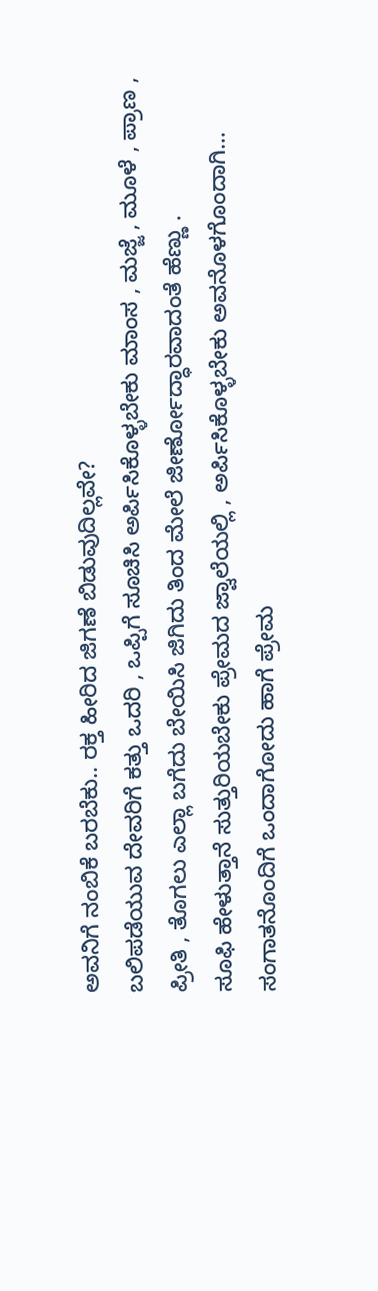ಅವನಿಗೆ ನಂಬಿಕೆ ಬರಬೆಕು.. ರಕ್ತ ಹೀರಿದ ಜಿಗಣೆ ಬಿಡುವುದಿಲ್ಲವೇ?
ಬಲಿಪಡೆಯುವ ದೇವರಿಗೆ ಕತ್ತು ಒದರಿ , ಒಪ್ಪಿಗೆ ಸೂಚಿಸಿ ಅರ್ಪಿಸಿಕೊಳ್ಳಬೇಕು ಮಾಂಸ , ಮಜ್ಜೆ , ಮೂಳೆ , ಪ್ರಾಣ , ಪ್ರೀತಿ , ತೊಗಲು ಎಲ್ಲಾ ಬಗೆದು ಬೇಯಿಸಿ ಜಿಗಿದು ತಿಂದ ಮೇಲೆ ಜೀರ್ಣೋದ್ಧಾರವಾದಂತೆ ಹೆಣ್ಣು .
ಸೂಫಿ ಹೇಳುತ್ತಾನೆ ಸುತ್ತುರಿಯಬೇಕು ಪ್ರೇಮದ ಜ್ವಾಲೆಯಲ್ಲಿ , ಅರ್ಪಿಸಿಕೊಳ್ಳಬೇಕು ಅವನೊಳಗೊಂದಾಗಿ… ಸಂಗಾತನೊಂದಿಗೆ ಒಂದಾಗೋದು ಹಾಗೆ ಪ್ರೇಮ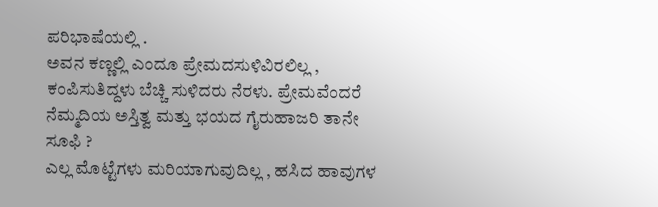ಪರಿಭಾಷೆಯಲ್ಲಿ .
ಅವನ ಕಣ್ಣಲ್ಲಿ ಎಂದೂ ಪ್ರೇಮದಸುಳಿವಿರಲಿಲ್ಲ , ಕಂಪಿಸುತಿದ್ದಳು ಬೆಚ್ಚಿ ಸುಳಿದರು ನೆರಳು. ಪ್ರೇಮವೆಂದರೆ ನೆಮ್ಮದಿಯ ಅಸ್ತಿತ್ವ ಮತ್ತು ಭಯದ ಗೈರುಹಾಜರಿ ತಾನೇ ಸೂಫಿ ?
ಎಲ್ಲ ಮೊಟ್ಟೆಗಳು ಮರಿಯಾಗುವುದಿಲ್ಲ , ಹಸಿದ ಹಾವುಗಳ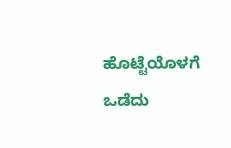ಹೊಟ್ಟೆಯೊಳಗೆ ಒಡೆದು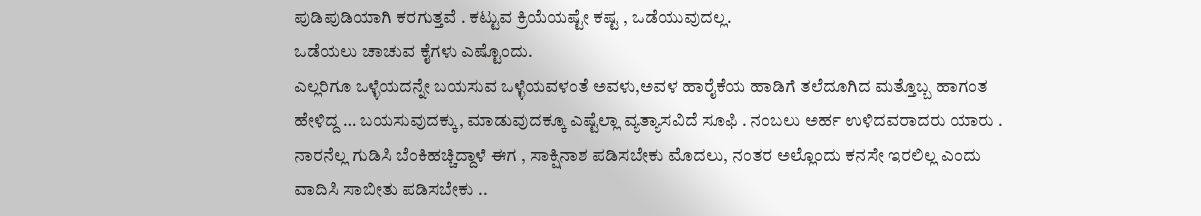ಪುಡಿಪುಡಿಯಾಗಿ ಕರಗುತ್ತವೆ . ಕಟ್ಟುವ ಕ್ರಿಯೆಯಷ್ಟೇ ಕಷ್ಟ , ಒಡೆಯುವುದಲ್ಲ.
ಒಡೆಯಲು ಚಾಚುವ ಕೈಗಳು ಎಷ್ಟೊಂದು.
ಎಲ್ಲರಿಗೂ ಒಳ್ಳೆಯದನ್ನೇ ಬಯಸುವ ಒಳ್ಳೆಯವಳಂತೆ ಅವಳು,ಅವಳ ಹಾರೈಕೆಯ ಹಾಡಿಗೆ ತಲೆದೂಗಿದ ಮತ್ತೊಬ್ಬ ಹಾಗಂತ ಹೇಳಿದ್ದ … ಬಯಸುವುದಕ್ಕು, ಮಾಡುವುದಕ್ಕೂ ಎಷ್ಟೆಲ್ಲಾ ವ್ಯತ್ಯಾಸವಿದೆ ಸೂಫಿ . ನಂಬಲು ಅರ್ಹ ಉಳಿದವರಾದರು ಯಾರು . ನಾರನೆಲ್ಲ ಗುಡಿಸಿ ಬೆಂಕಿಹಚ್ಚಿದ್ದಾಳೆ ಈಗ , ಸಾಕ್ಷಿನಾಶ ಪಡಿಸಬೇಕು ಮೊದಲು, ನಂತರ ಅಲ್ಲೊಂದು ಕನಸೇ ಇರಲಿಲ್ಲ ಎಂದು ವಾದಿಸಿ ಸಾಬೀತು ಪಡಿಸಬೇಕು ..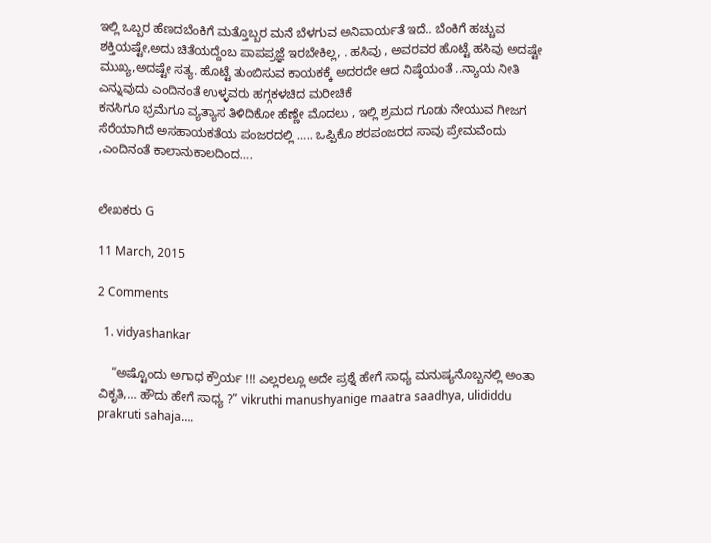ಇಲ್ಲಿ ಒಬ್ಬರ ಹೆಣದಬೆಂಕಿಗೆ ಮತ್ತೊಬ್ಬರ ಮನೆ ಬೆಳಗುವ ಅನಿವಾರ್ಯತೆ ಇದೆ.. ಬೆಂಕಿಗೆ ಹಚ್ಚುವ ಶಕ್ತಿಯಷ್ಟೇ,ಅದು ಚಿತೆಯದ್ದೆಂಬ ಪಾಪಪ್ರಜ್ಞೆ ಇರಬೇಕಿಲ್ಲ, . ಹಸಿವು , ಅವರವರ ಹೊಟ್ಟೆ ಹಸಿವು ಅದಷ್ಟೇ ಮುಖ್ಯ,ಅದಷ್ಟೇ ಸತ್ಯ. ಹೊಟ್ಟೆ ತುಂಬಿಸುವ ಕಾಯಕಕ್ಕೆ ಅದರದೇ ಆದ ನಿಷ್ಠೆಯಂತೆ ..ನ್ಯಾಯ ನೀತಿ ಎನ್ನುವುದು ಎಂದಿನಂತೆ ಉಳ್ಳವರು ಹಗ್ಗಕಳಚಿದ ಮರೀಚಿಕೆ
ಕನಸಿಗೂ ಭ್ರಮೆಗೂ ವ್ಯತ್ಯಾಸ ತಿಳಿದಿಕೋ ಹೆಣ್ಣೇ ಮೊದಲು , ಇಲ್ಲಿ ಶ್ರಮದ ಗೂಡು ನೇಯುವ ಗೀಜಗ ಸೆರೆಯಾಗಿದೆ ಅಸಹಾಯಕತೆಯ ಪಂಜರದಲ್ಲಿ ….. ಒಪ್ಪಿಕೊ ಶರಪಂಜರದ ಸಾವು ಪ್ರೇಮವೆಂದು ,ಎಂದಿನಂತೆ ಕಾಲಾನುಕಾಲದಿಂದ….


ಲೇಖಕರು G

11 March, 2015

2 Comments

  1. vidyashankar

    “ಅಷ್ಟೊಂದು ಅಗಾಧ ಕ್ರೌರ್ಯ !!! ಎಲ್ಲರಲ್ಲೂ ಅದೇ ಪ್ರಶ್ನೆ ಹೇಗೆ ಸಾಧ್ಯ ಮನುಷ್ಯನೊಬ್ಬನಲ್ಲಿ ಅಂತಾ ವಿಕೃತಿ,… ಹೌದು ಹೇಗೆ ಸಾಧ್ಯ ?” vikruthi manushyanige maatra saadhya, ulididdu prakruti sahaja….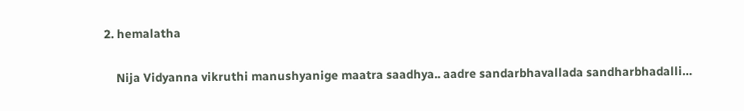2. hemalatha

    Nija Vidyanna vikruthi manushyanige maatra saadhya.. aadre sandarbhavallada sandharbhadalli…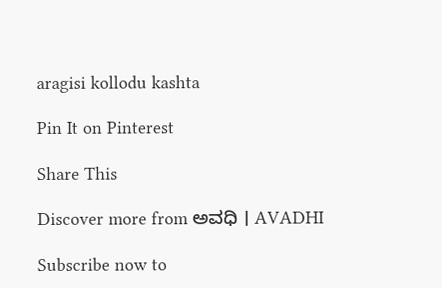aragisi kollodu kashta

Pin It on Pinterest

Share This

Discover more from ಅವಧಿ । AVADHI

Subscribe now to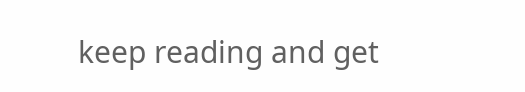keep reading and get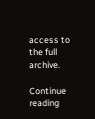access to the full archive.

Continue reading